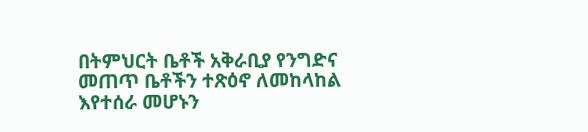በትምህርት ቤቶች አቅራቢያ የንግድና መጠጥ ቤቶችን ተጽዕኖ ለመከላከል እየተሰራ መሆኑን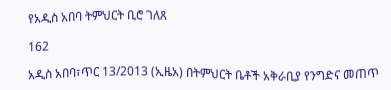የአዲስ አበባ ትምህርት ቢሮ ገለጸ

162

አዲስ አበባ፣ጥር 13/2013 (ኢዜአ) በትምህርት ቤቶች አቅራቢያ የንግድና መጠጥ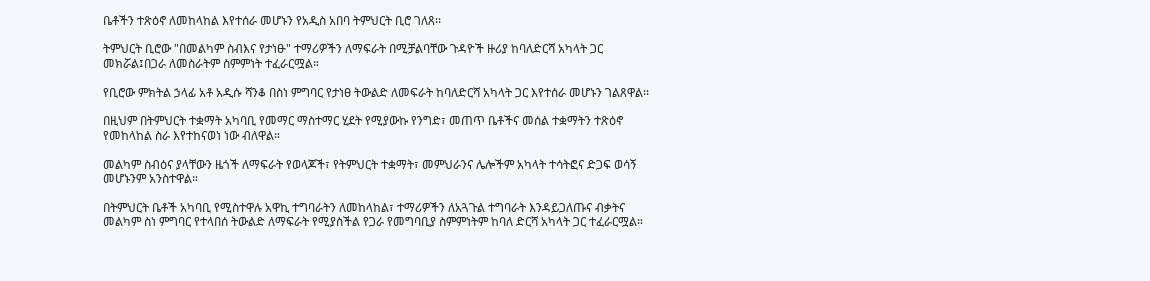ቤቶችን ተጽዕኖ ለመከላከል እየተሰራ መሆኑን የአዲስ አበባ ትምህርት ቢሮ ገለጸ፡፡

ትምህርት ቢሮው "በመልካም ስብእና የታነፁ" ተማሪዎችን ለማፍራት በሚቻልባቸው ጉዳዮች ዙሪያ ከባለድርሻ አካላት ጋር መክሯል፤በጋራ ለመስራትም ስምምነት ተፈራርሟል።

የቢሮው ምክትል ኃላፊ አቶ አዲሱ ሻንቆ በስነ ምግባር የታነፀ ትውልድ ለመፍራት ከባለድርሻ አካላት ጋር እየተሰራ መሆኑን ገልጸዋል፡፡

በዚህም በትምህርት ተቋማት አካባቢ የመማር ማስተማር ሂደት የሚያውኩ የንግድ፣ መጠጥ ቤቶችና መሰል ተቋማትን ተጽዕኖ የመከላከል ስራ እየተከናወነ ነው ብለዋል።

መልካም ስብዕና ያላቸውን ዜጎች ለማፍራት የወላጆች፣ የትምህርት ተቋማት፣ መምህራንና ሌሎችም አካላት ተሳትፎና ድጋፍ ወሳኝ መሆኑንም አንስተዋል።

በትምህርት ቤቶች አካባቢ የሚስተዋሉ አዋኪ ተግባራትን ለመከላከል፣ ተማሪዎችን ለአጓጉል ተግባራት እንዳይጋለጡና ብቃትና መልካም ስነ ምግባር የተላበሰ ትውልድ ለማፍራት የሚያስችል የጋራ የመግባቢያ ስምምነትም ከባለ ድርሻ አካላት ጋር ተፈራርሟል።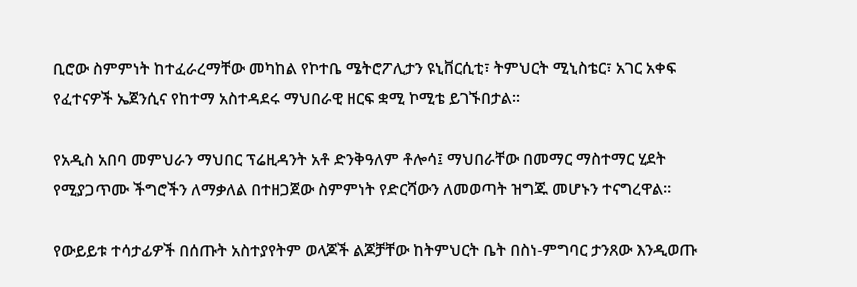ቢሮው ስምምነት ከተፈራረማቸው መካከል የኮተቤ ሜትሮፖሊታን ዩኒቨርሲቲ፣ ትምህርት ሚኒስቴር፣ አገር አቀፍ የፈተናዎች ኤጀንሲና የከተማ አስተዳደሩ ማህበራዊ ዘርፍ ቋሚ ኮሚቴ ይገኙበታል፡፡

የአዲስ አበባ መምህራን ማህበር ፕሬዚዳንት አቶ ድንቅዓለም ቶሎሳ፤ ማህበራቸው በመማር ማስተማር ሂደት የሚያጋጥሙ ችግሮችን ለማቃለል በተዘጋጀው ስምምነት የድርሻውን ለመወጣት ዝግጁ መሆኑን ተናግረዋል።

የውይይቱ ተሳታፊዎች በሰጡት አስተያየትም ወላጆች ልጆቻቸው ከትምህርት ቤት በስነ-ምግባር ታንጸው እንዲወጡ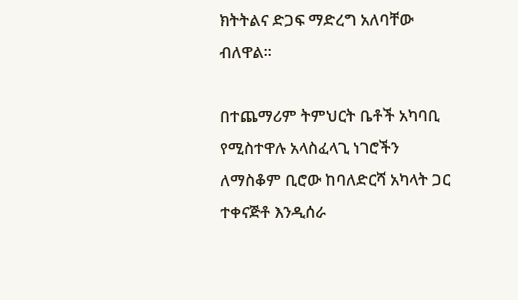ክትትልና ድጋፍ ማድረግ አለባቸው ብለዋል።

በተጨማሪም ትምህርት ቤቶች አካባቢ የሚስተዋሉ አላስፈላጊ ነገሮችን ለማስቆም ቢሮው ከባለድርሻ አካላት ጋር ተቀናጅቶ እንዲሰራ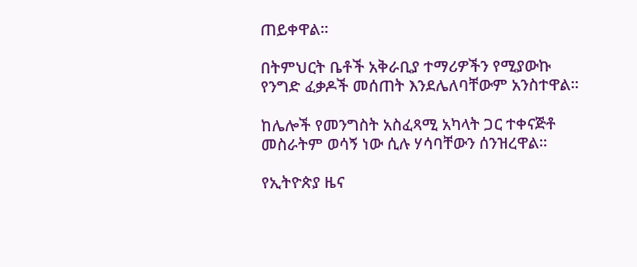ጠይቀዋል፡፡

በትምህርት ቤቶች አቅራቢያ ተማሪዎችን የሚያውኩ የንግድ ፈቃዶች መሰጠት እንደሌለባቸውም አንስተዋል።

ከሌሎች የመንግስት አስፈጻሚ አካላት ጋር ተቀናጅቶ መስራትም ወሳኝ ነው ሲሉ ሃሳባቸውን ሰንዝረዋል።

የኢትዮጵያ ዜና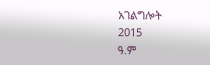አገልግሎት
2015
ዓ.ም